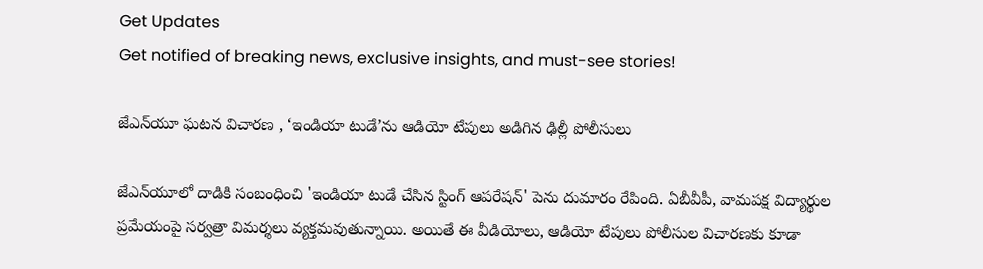Get Updates
Get notified of breaking news, exclusive insights, and must-see stories!

జేఎన్‌యూ ఘటన విచారణ , ‘ఇండియా టుడే’ను ఆడియో టేపులు అడిగిన ఢిల్లీ పోలీసులు

జేఎన్‌యూలో దాడికి సంబంధించి 'ఇండియా టుడే చేసిన స్టింగ్ ఆపరేషన్' పెను దుమారం రేపింది. ఏబీవీపీ, వామపక్ష విద్యార్థుల ప్రమేయంపై సర్వత్రా విమర్శలు వ్యక్తమవుతున్నాయి. అయితే ఈ వీడియోలు, ఆడియో టేపులు పోలీసుల విచారణకు కూడా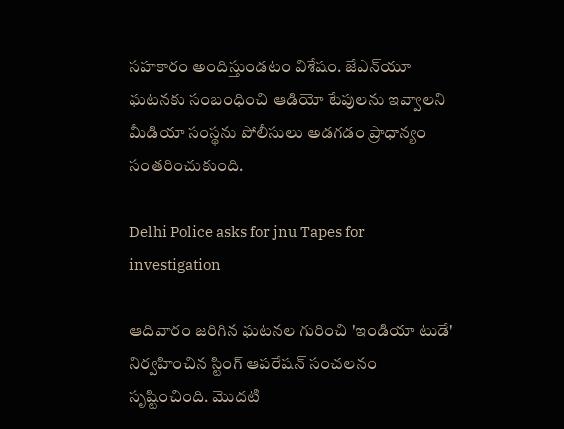సహకారం అందిస్తుండటం విశేషం. జేఎన్‌యూ ఘటనకు సంబంధించి ఆడియో టేపులను ఇవ్వాలని మీడియా సంస్థను పోలీసులు అడగడం ప్రాధాన్యం సంతరించుకుంది.

Delhi Police asks for jnu Tapes for investigation

ఆదివారం జరిగిన ఘటనల గురించి 'ఇండియా టుడే' నిర్వహించిన స్టింగ్ ఆపరేషన్ సంచలనం సృష్టించింది. మొదటి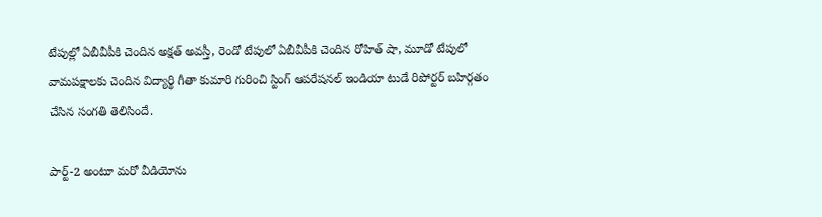టేపుల్లో ఏబీవీపీకి చెందిన అక్షత్ అవస్తీ, రెండో టేపులో ఏబీవీపీకి చెందిన రోహిత్ షా, మూడో టేపులో వామపక్షాలకు చెందిన విద్యార్థి గీతా కుమారి గురించి స్టింగ్ ఆపరేషనల్ ఇండియా టుడే రిపోర్టర్ బహిర్గతం చేసిన సంగతి తెలిసిందే.

పార్ట్-2 అంటూ మరో వీడియోను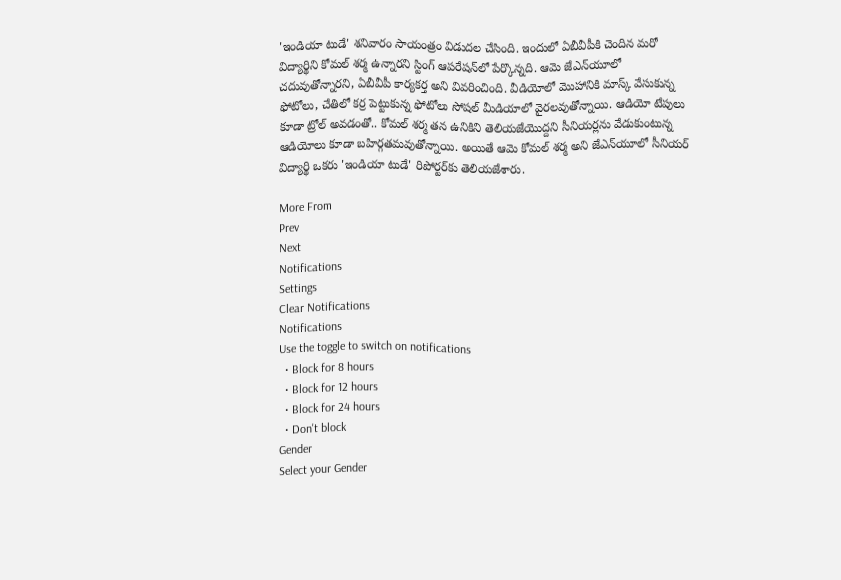'ఇండియా టుడే' శనివారం సాయంత్రం విడుదల చేసింది. ఇందులో ఏబీవీపీకి చెందిన మరో విద్యార్థిని కోమల్ శర్మ ఉన్నారని స్టింగ్ ఆపరేషన్‌లో పేర్కొన్నది. ఆమె జేఎన్‌యూలో చదువుతోన్నారని, ఏబీవీపీ కార్యకర్త అని వివరించింది. వీడియోలో మొహానికి మాస్క్ వేసుకున్న ఫోటోలు, చేతిలో కర్ర పెట్టుకున్న ఫోటోలు సోషల్ మీడియాలో వైరలవుతోన్నాయి. ఆడియో టేపులు కూడా ట్రోల్ అవడంతో.. కోమల్ శర్మ తన ఉనికిని తెలియజేయొద్దని సీనియర్లను వేడుకుంటున్న ఆడియోలు కూడా బహిర్గతమవుతోన్నాయి. అయితే ఆమె కోమల్ శర్మ అని జేఎన్‌యూలో సీనియర్ విద్యార్థి ఒకరు 'ఇండియా టుడే' రిపోర్టర్‌కు తెలియజేశారు.

More From
Prev
Next
Notifications
Settings
Clear Notifications
Notifications
Use the toggle to switch on notifications
  • Block for 8 hours
  • Block for 12 hours
  • Block for 24 hours
  • Don't block
Gender
Select your Gender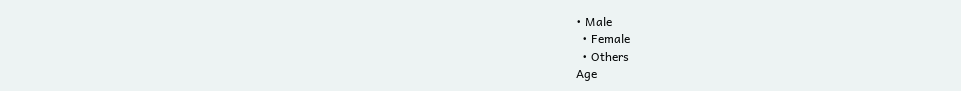• Male
  • Female
  • Others
Age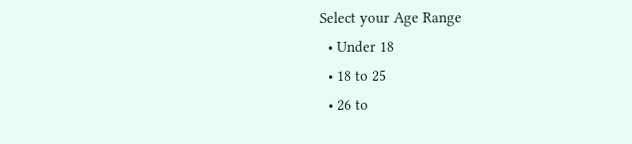Select your Age Range
  • Under 18
  • 18 to 25
  • 26 to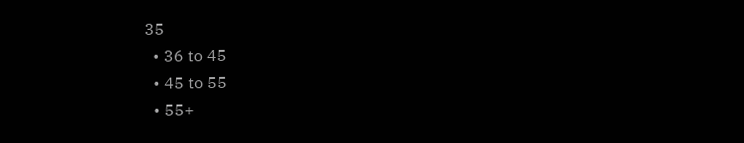35
  • 36 to 45
  • 45 to 55
  • 55+